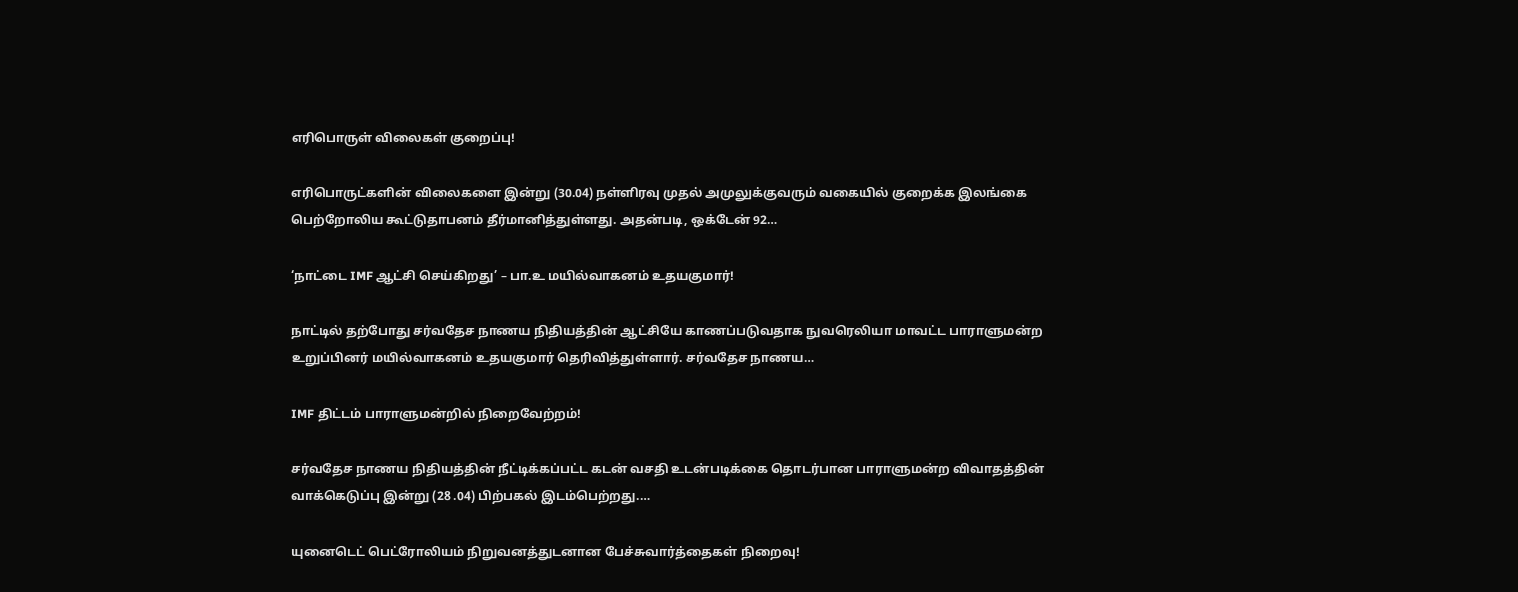எரிபொருள் விலைகள் குறைப்பு!

எரிபொருட்களின் விலைகளை இன்று (30.04) நள்ளிரவு முதல் அமுலுக்குவரும் வகையில் குறைக்க இலங்கை பெற்றோலிய கூட்டுதாபனம் தீர்மானித்துள்ளது. அதன்படி, ஒக்டேன் 92…

‘நாட்டை IMF ஆட்சி செய்கிறது’ – பா.உ மயில்வாகனம் உதயகுமார்!

நாட்டில் தற்போது சர்வதேச நாணய நிதியத்தின் ஆட்சியே காணப்படுவதாக நுவரெலியா மாவட்ட பாராளுமன்ற உறுப்பினர் மயில்வாகனம் உதயகுமார் தெரிவித்துள்ளார். சர்வதேச நாணய…

IMF திட்டம் பாராளுமன்றில் நிறைவேற்றம்!

சர்வதேச நாணய நிதியத்தின் நீட்டிக்கப்பட்ட கடன் வசதி உடன்படிக்கை தொடர்பான பாராளுமன்ற விவாதத்தின் வாக்கெடுப்பு இன்று (28 .04) பிற்பகல் இடம்பெற்றது.…

யுனைடெட் பெட்ரோலியம் நிறுவனத்துடனான பேச்சுவார்த்தைகள் நிறைவு!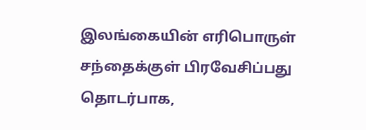இலங்கையின் எரிபொருள் சந்தைக்குள் பிரவேசிப்பது தொடர்பாக,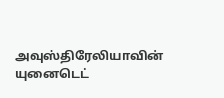அவுஸ்திரேலியாவின் யுனைடெட்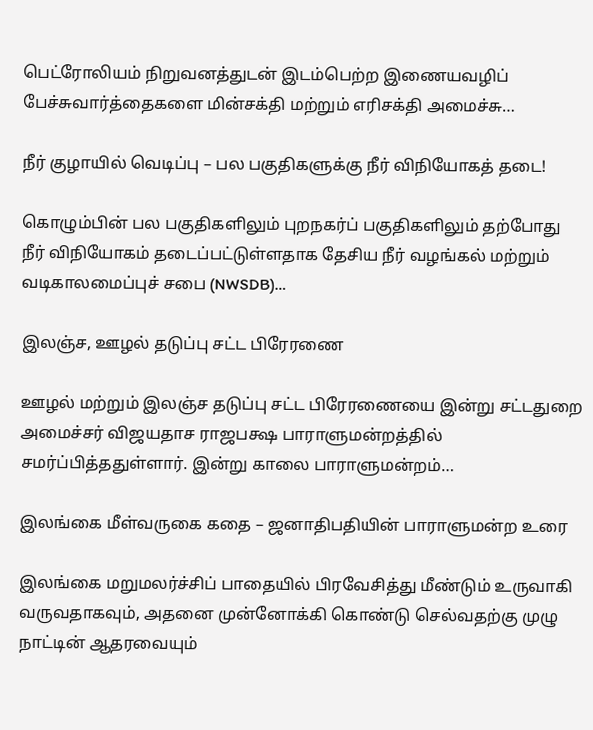பெட்ரோலியம் நிறுவனத்துடன் இடம்பெற்ற இணையவழிப் பேச்சுவார்த்தைகளை மின்சக்தி மற்றும் எரிசக்தி அமைச்சு…

நீர் குழாயில் வெடிப்பு – பல பகுதிகளுக்கு நீர் விநியோகத் தடை!

கொழும்பின் பல பகுதிகளிலும் புறநகர்ப் பகுதிகளிலும் தற்போது நீர் விநியோகம் தடைப்பட்டுள்ளதாக தேசிய நீர் வழங்கல் மற்றும் வடிகாலமைப்புச் சபை (NWSDB)…

இலஞ்ச, ஊழல் தடுப்பு சட்ட பிரேரணை

ஊழல் மற்றும் இலஞ்ச தடுப்பு சட்ட பிரேரணையை இன்று சட்டதுறை அமைச்சர் விஜயதாச ராஜபக்ஷ பாராளுமன்றத்தில் சமர்ப்பித்ததுள்ளார். இன்று காலை பாராளுமன்றம்…

இலங்கை மீள்வருகை கதை – ஜனாதிபதியின் பாராளுமன்ற உரை

இலங்கை மறுமலர்ச்சிப் பாதையில் பிரவேசித்து மீண்டும் உருவாகி வருவதாகவும், அதனை முன்னோக்கி கொண்டு செல்வதற்கு முழு நாட்டின் ஆதரவையும்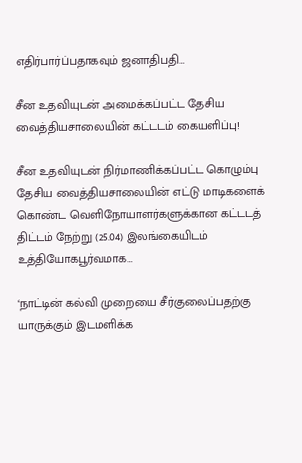எதிர்பார்ப்பதாகவும் ஜனாதிபதி…

சீன உதவியுடன் அமைக்கப்பட்ட தேசிய வைத்தியசாலையின் கட்டடம் கையளிப்பு!

சீன உதவியுடன் நிர்மாணிக்கப்பட்ட கொழும்பு தேசிய வைத்தியசாலையின் எட்டு மாடிகளைக் கொண்ட வெளிநோயாளர்களுக்கான கட்டடத் திட்டம் நேற்று (25.04) இலங்கையிடம் உத்தியோகபூர்வமாக…

‘நாட்டின் கல்வி முறையை சீர்குலைப்பதற்கு யாருக்கும் இடமளிக்க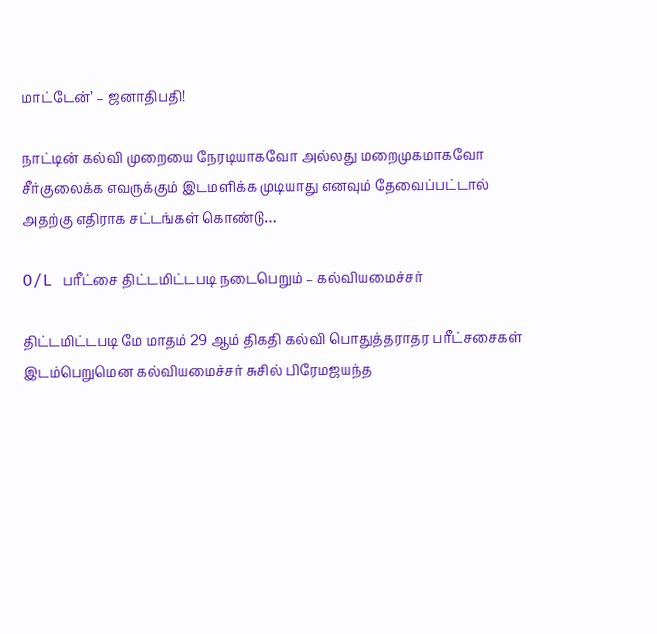மாட்டேன்’ – ஜனாதிபதி!

நாட்டின் கல்வி முறையை நேரடியாகவோ அல்லது மறைமுகமாகவோ சீர்குலைக்க எவருக்கும் இடமளிக்க முடியாது எனவும் தேவைப்பட்டால் அதற்கு எதிராக சட்டங்கள் கொண்டு…

O/L பரீட்சை திட்டமிட்டபடி நடைபெறும் – கல்வியமைச்சர்

திட்டமிட்டபடி மே மாதம் 29 ஆம் திகதி கல்வி பொதுத்தராதர பரீட்சசைகள் இடம்பெறுமென கல்வியமைச்சர் சுசில் பிரேமஜயந்த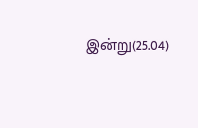இன்று(25.04)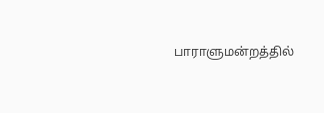பாராளுமன்றத்தில்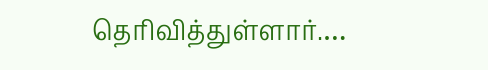தெரிவித்துள்ளார்.…